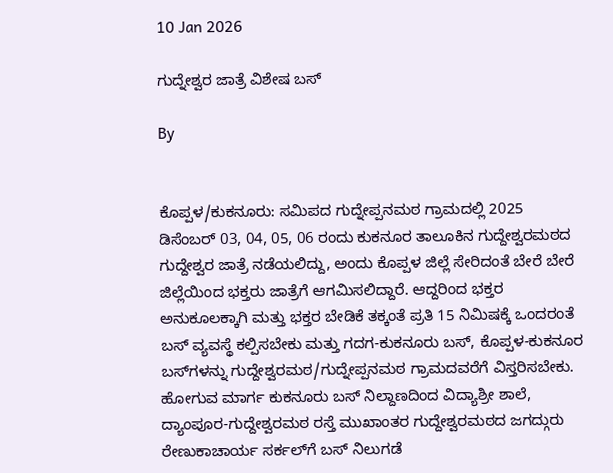10 Jan 2026

ಗುದ್ನೇಶ್ವರ ಜಾತ್ರೆ ವಿಶೇಷ ಬಸ್

By


ಕೊಪ್ಪಳ/ಕುಕನೂರು: ಸಮಿಪದ ಗುದ್ನೇಪ್ಪನಮಠ ಗ್ರಾಮದಲ್ಲಿ 2025 ಡಿಸೆಂಬರ್ 03, 04, 05, 06 ರಂದು ಕುಕನೂರ ತಾಲೂಕಿನ ಗುದ್ದೇಶ್ವರಮಠದ ಗುದ್ದೇಶ್ವರ ಜಾತ್ರೆ ನಡೆಯಲಿದ್ದು, ಅಂದು ಕೊಪ್ಪಳ ಜಿಲ್ಲೆ ಸೇರಿದಂತೆ ಬೇರೆ ಬೇರೆ ಜಿಲ್ಲೆಯಿಂದ ಭಕ್ತರು ಜಾತ್ರೆಗೆ ಆಗಮಿಸಲಿದ್ದಾರೆ. ಆದ್ದರಿಂದ ಭಕ್ತರ ಅನುಕೂಲಕ್ಕಾಗಿ ಮತ್ತು ಭಕ್ತರ ಬೇಡಿಕೆ ತಕ್ಕಂತೆ ಪ್ರತಿ 15 ನಿಮಿಷಕ್ಕೆ ಒಂದರಂತೆ ಬಸ್ ವ್ಯವಸ್ಥೆ ಕಲ್ಪಿಸಬೇಕು ಮತ್ತು ಗದಗ-ಕುಕನೂರು ಬಸ್, ಕೊಪ್ಪಳ-ಕುಕನೂರ ಬಸ್‌ಗಳನ್ನು ಗುದ್ದೇಶ್ವರಮಠ/ಗುದ್ನೇಪ್ಪನಮಠ ಗ್ರಾಮದವರೆಗೆ ವಿಸ್ತರಿಸಬೇಕು. ಹೋಗುವ ಮಾರ್ಗ ಕುಕನೂರು ಬಸ್ ನಿಲ್ದಾಣದಿಂದ ವಿದ್ಯಾಶ್ರೀ ಶಾಲೆ, ದ್ಯಾಂಪೂರ-ಗುದ್ದೇಶ್ವರಮಠ ರಸ್ತೆ ಮುಖಾಂತರ ಗುದ್ದೇಶ್ವರಮಠದ ಜಗದ್ಗುರು ರೇಣುಕಾಚಾರ್ಯ ಸರ್ಕಲ್‌ಗೆ ಬಸ್ ನಿಲುಗಡೆ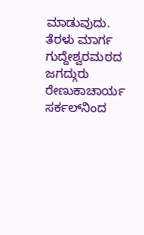ಮಾಡುವುದು. ತೆರಳು ಮಾರ್ಗ ಗುದ್ದೇಶ್ವರಮಠದ ಜಗದ್ಗುರು ರೇಣುಕಾಚಾರ್ಯ ಸರ್ಕಲ್‌ನಿಂದ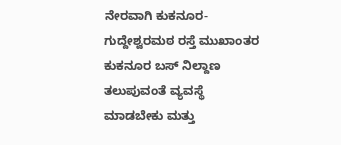ನೇರವಾಗಿ ಕುಕನೂರ-ಗುದ್ದೇಶ್ವರಮಠ ರಸ್ತೆ ಮುಖಾಂತರ ಕುಕನೂರ ಬಸ್ ನಿಲ್ದಾಣ ತಲುಪುವಂತೆ ವ್ಯವಸ್ಥೆ ಮಾಡಬೇಕು ಮತ್ತು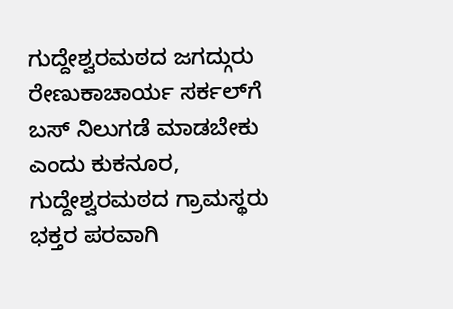ಗುದ್ದೇಶ್ವರಮಠದ ಜಗದ್ಗುರು ರೇಣುಕಾಚಾರ್ಯ ಸರ್ಕಲ್‌ಗೆ ಬಸ್ ನಿಲುಗಡೆ ಮಾಡಬೇಕು ಎಂದು ಕುಕನೂರ, ಗುದ್ದೇಶ್ವರಮಠದ ಗ್ರಾಮಸ್ಥರು ಭಕ್ತರ ಪರವಾಗಿ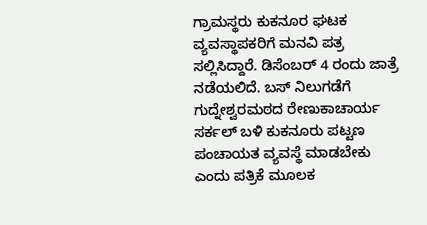ಗ್ರಾಮಸ್ಥರು ಕುಕನೂರ ಘಟಕ ವ್ಯವಸ್ಥಾಪಕರಿಗೆ ಮನವಿ ಪತ್ರ ಸಲ್ಲಿಸಿದ್ದಾರೆ. ಡಿಸೆಂಬರ್ 4 ರಂದು ಜಾತ್ರೆ ನಡೆಯಲಿದೆ. ಬಸ್ ನಿಲುಗಡೆಗೆ ಗುದ್ನೇಶ್ವರಮಠದ ರೇಣುಕಾಚಾರ್ಯ ಸರ್ಕಲ್ ಬಳಿ ಕುಕನೂರು ಪಟ್ಟಣ ಪಂಚಾಯತ ವ್ಯವಸ್ಥೆ ಮಾಡಬೇಕು ಎಂದು ಪತ್ರಿಕೆ ಮೂಲಕ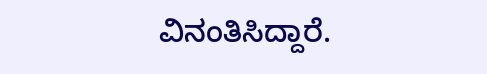ವಿನಂತಿಸಿದ್ದಾರೆ.